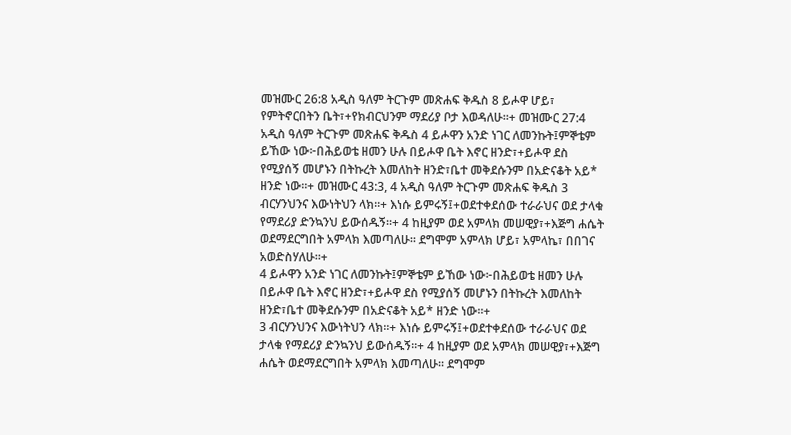መዝሙር 26:8 አዲስ ዓለም ትርጉም መጽሐፍ ቅዱስ 8 ይሖዋ ሆይ፣ የምትኖርበትን ቤት፣+የክብርህንም ማደሪያ ቦታ እወዳለሁ።+ መዝሙር 27:4 አዲስ ዓለም ትርጉም መጽሐፍ ቅዱስ 4 ይሖዋን አንድ ነገር ለመንኩት፤ምኞቴም ይኸው ነው፦በሕይወቴ ዘመን ሁሉ በይሖዋ ቤት እኖር ዘንድ፣+ይሖዋ ደስ የሚያሰኝ መሆኑን በትኩረት እመለከት ዘንድ፣ቤተ መቅደሱንም በአድናቆት አይ* ዘንድ ነው።+ መዝሙር 43:3, 4 አዲስ ዓለም ትርጉም መጽሐፍ ቅዱስ 3 ብርሃንህንና እውነትህን ላክ።+ እነሱ ይምሩኝ፤+ወደተቀደሰው ተራራህና ወደ ታላቁ የማደሪያ ድንኳንህ ይውሰዱኝ።+ 4 ከዚያም ወደ አምላክ መሠዊያ፣+እጅግ ሐሴት ወደማደርግበት አምላክ እመጣለሁ። ደግሞም አምላክ ሆይ፣ አምላኬ፣ በበገና አወድስሃለሁ።+
4 ይሖዋን አንድ ነገር ለመንኩት፤ምኞቴም ይኸው ነው፦በሕይወቴ ዘመን ሁሉ በይሖዋ ቤት እኖር ዘንድ፣+ይሖዋ ደስ የሚያሰኝ መሆኑን በትኩረት እመለከት ዘንድ፣ቤተ መቅደሱንም በአድናቆት አይ* ዘንድ ነው።+
3 ብርሃንህንና እውነትህን ላክ።+ እነሱ ይምሩኝ፤+ወደተቀደሰው ተራራህና ወደ ታላቁ የማደሪያ ድንኳንህ ይውሰዱኝ።+ 4 ከዚያም ወደ አምላክ መሠዊያ፣+እጅግ ሐሴት ወደማደርግበት አምላክ እመጣለሁ። ደግሞም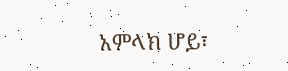አምላክ ሆይ፣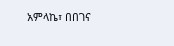አምላኬ፣ በበገና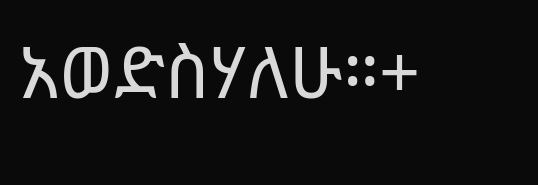አወድስሃለሁ።+